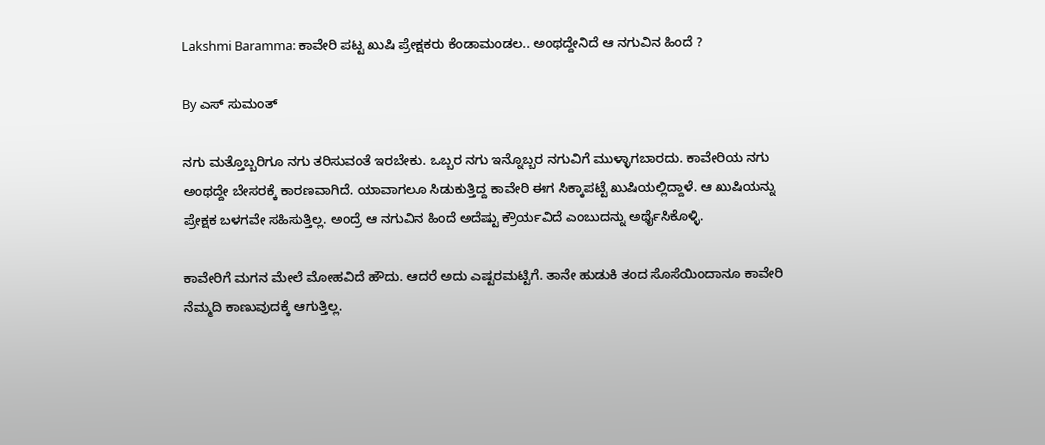Lakshmi Baramma: ಕಾವೇರಿ ಪಟ್ಟ ಖುಷಿ ಪ್ರೇಕ್ಷಕರು ಕೆಂಡಾಮಂಡಲ.. ಅಂಥದ್ದೇನಿದೆ ಆ ನಗುವಿನ ಹಿಂದೆ ?

By ಎಸ್ ಸುಮಂತ್

ನಗು ಮತ್ತೊಬ್ಬರಿಗೂ ನಗು ತರಿಸುವಂತೆ ಇರಬೇಕು. ಒಬ್ಬರ ನಗು ಇನ್ನೊಬ್ಬರ ನಗುವಿಗೆ ಮುಳ್ಳಾಗಬಾರದು. ಕಾವೇರಿಯ ನಗು ಅಂಥದ್ದೇ ಬೇಸರಕ್ಕೆ ಕಾರಣವಾಗಿದೆ. ಯಾವಾಗಲೂ ಸಿಡುಕುತ್ತಿದ್ದ ಕಾವೇರಿ ಈಗ ಸಿಕ್ಕಾಪಟ್ಟೆ ಖುಷಿಯಲ್ಲಿದ್ದಾಳೆ. ಆ ಖುಷಿಯನ್ನು ಪ್ರೇಕ್ಷಕ ಬಳಗವೇ ಸಹಿಸುತ್ತಿಲ್ಲ. ಅಂದ್ರೆ ಆ ನಗುವಿನ ಹಿಂದೆ ಅದೆಷ್ಟು ಕ್ರೌರ್ಯವಿದೆ ಎಂಬುದನ್ನು ಅರ್ಥೈಸಿಕೊಳ್ಳಿ.

ಕಾವೇರಿಗೆ ಮಗನ ಮೇಲೆ ಮೋಹವಿದೆ ಹೌದು. ಆದರೆ ಅದು ಎಷ್ಟರಮಟ್ಟಿಗೆ. ತಾನೇ ಹುಡುಕಿ ತಂದ ಸೊಸೆಯಿಂದಾನೂ ಕಾವೇರಿ ನೆಮ್ಮದಿ ಕಾಣುವುದಕ್ಕೆ ಆಗುತ್ತಿಲ್ಲ.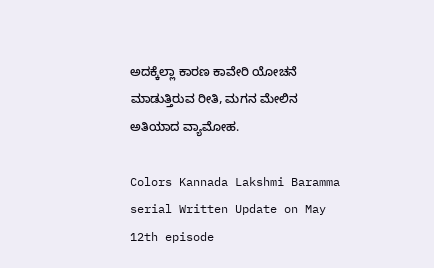ಅದಕ್ಕೆಲ್ಲಾ ಕಾರಣ ಕಾವೇರಿ ಯೋಚನೆ ಮಾಡುತ್ತಿರುವ ರೀತಿ, ಮಗನ ಮೇಲಿನ ಅತಿಯಾದ ವ್ಯಾಮೋಹ.

Colors Kannada Lakshmi Baramma serial Written Update on May 12th episode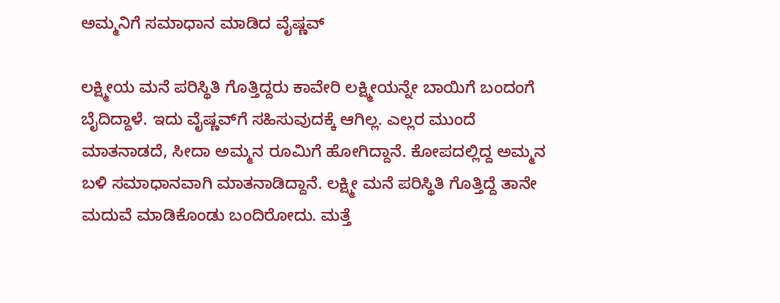ಅಮ್ಮನಿಗೆ ಸಮಾಧಾನ ಮಾಡಿದ ವೈಷ್ಣವ್

ಲಕ್ಷ್ಮೀಯ ಮನೆ ಪರಿಸ್ಥಿತಿ ಗೊತ್ತಿದ್ದರು ಕಾವೇರಿ ಲಕ್ಷ್ಮೀಯನ್ನೇ ಬಾಯಿಗೆ ಬಂದಂಗೆ ಬೈದಿದ್ದಾಳೆ. ಇದು ವೈಷ್ಣವ್‌ಗೆ ಸಹಿಸುವುದಕ್ಕೆ ಆಗಿಲ್ಲ. ಎಲ್ಲರ ಮುಂದೆ ಮಾತನಾಡದೆ, ಸೀದಾ ಅಮ್ಮನ ರೂಮಿಗೆ ಹೋಗಿದ್ದಾನೆ. ಕೋಪದಲ್ಲಿದ್ದ ಅಮ್ಮನ ಬಳಿ ಸಮಾಧಾನವಾಗಿ‌ ಮಾತನಾಡಿದ್ದಾನೆ. ಲಕ್ಷ್ಮೀ ಮನೆ ಪರಿಸ್ಥಿತಿ ಗೊತ್ತಿದ್ದೆ ತಾನೇ ಮದುವೆ ಮಾಡಿಕೊಂಡು ಬಂದಿರೋದು. ಮತ್ತೆ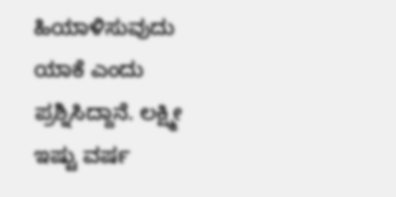ಹಿಯಾಳಿಸುವುದು ಯಾಕೆ ಎಂದು ಪ್ರಶ್ನಿಸಿದ್ದಾನೆ. ಲಕ್ಷ್ಮೀ ಇಷ್ಟು ವರ್ಷ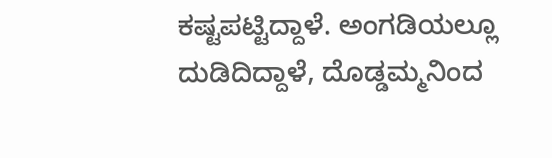ಕಷ್ಟಪಟ್ಟಿದ್ದಾಳೆ. ಅಂಗಡಿಯಲ್ಲೂ ದುಡಿದಿದ್ದಾಳೆ, ದೊಡ್ಡಮ್ಮನಿಂದ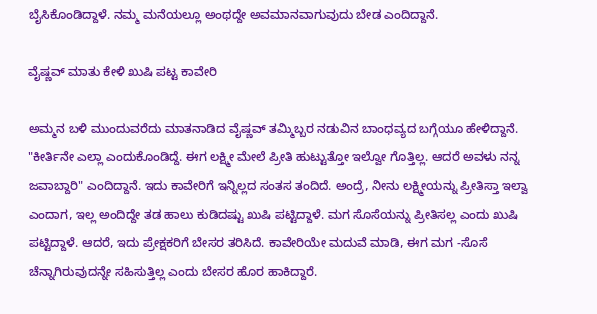ಬೈಸಿಕೊಂಡಿದ್ದಾಳೆ. ನಮ್ಮ ಮನೆಯಲ್ಲೂ ಅಂಥದ್ದೇ ಅವಮಾನವಾಗುವುದು ಬೇಡ ಎಂದಿದ್ದಾನೆ.

ವೈಷ್ಣವ್ ಮಾತು ಕೇಳಿ ಖುಷಿ ಪಟ್ಟ ಕಾವೇರಿ

ಅಮ್ಮನ ಬಳಿ ಮುಂದುವರೆದು ಮಾತನಾಡಿದ ವೈಷ್ಣವ್ ತಮ್ಮಿಬ್ಬರ ನಡುವಿನ ಬಾಂಧವ್ಯದ ಬಗ್ಗೆಯೂ ಹೇಳಿದ್ದಾನೆ. "ಕೀರ್ತಿನೇ ಎಲ್ಲಾ ಎಂದುಕೊಂಡಿದ್ದೆ. ಈಗ ಲಕ್ಷ್ಮೀ ಮೇಲೆ ಪ್ರೀತಿ ಹುಟ್ಟುತ್ತೋ ಇಲ್ವೋ ಗೊತ್ತಿಲ್ಲ. ಆದರೆ ಅವಳು ನನ್ನ ಜವಾಬ್ದಾರಿ" ಎಂದಿದ್ದಾನೆ. ಇದು ಕಾವೇರಿಗೆ ಇನ್ನಿಲ್ಲದ ಸಂತಸ ತಂದಿದೆ. ಅಂದ್ರೆ, ನೀನು ಲಕ್ಷ್ಮೀಯನ್ನು ಪ್ರೀತಿಸ್ತಾ‌ ಇಲ್ವಾ ಎಂದಾಗ, ಇಲ್ಲ ಅಂದಿದ್ದೇ ತಡ ಹಾಲು ಕುಡಿದಷ್ಟು ಖುಷಿ ಪಟ್ಟಿದ್ದಾಳೆ. ಮಗ ಸೊಸೆಯನ್ನು ಪ್ರೀತಿಸಲ್ಲ ಎಂದು ಖುಷಿ ಪಟ್ಟಿದ್ದಾಳೆ. ಆದರೆ, ಇದು ಪ್ರೇಕ್ಷಕರಿಗೆ ಬೇಸರ ತರಿಸಿದೆ. ಕಾವೇರಿಯೇ ಮದುವೆ ಮಾಡಿ, ಈಗ ಮಗ -ಸೊಸೆ ಚೆನ್ನಾಗಿರುವುದನ್ನೇ ಸಹಿಸುತ್ತಿಲ್ಲ ಎಂದು ಬೇಸರ ಹೊರ ಹಾಕಿದ್ದಾರೆ.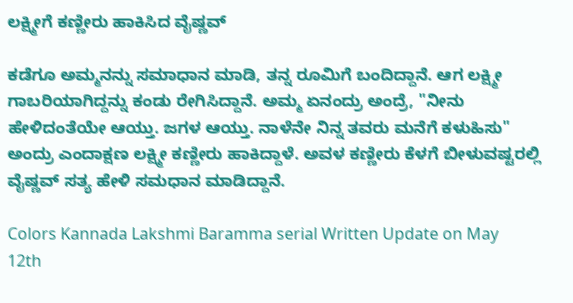ಲಕ್ಷ್ಮೀಗೆ ಕಣ್ಣೀರು ಹಾಕಿಸಿದ ವೈಷ್ಣವ್

ಕಡೆಗೂ ಅಮ್ಮನನ್ನು ಸಮಾಧಾನ ಮಾಡಿ, ತನ್ನ ರೂಮಿಗೆ ಬಂದಿದ್ದಾನೆ. ಆಗ ಲಕ್ಷ್ಮೀ ಗಾಬರಿಯಾಗಿದ್ದನ್ನು ಕಂಡು ರೇಗಿಸಿದ್ದಾನೆ. ಅಮ್ಮ ಏನಂದ್ರು ಅಂದ್ರೆ, "ನೀನು ಹೇಳಿದಂತೆಯೇ ಆಯ್ತು. ಜಗಳ ಆಯ್ತು. ನಾಳೆನೇ ನಿನ್ನ ತವರು ಮನೆಗೆ ಕಳುಹಿಸು" ಅಂದ್ರು ಎಂದಾಕ್ಷಣ ಲಕ್ಷ್ಮೀ ಕಣ್ಣೀರು ಹಾಕಿದ್ದಾಳೆ. ಅವಳ ಕಣ್ಣೀರು ಕೆಳಗೆ ಬೀಳುವಷ್ಟರಲ್ಲಿ ವೈಷ್ಣವ್ ಸತ್ಯ ಹೇಳಿ ಸಮಧಾನ ಮಾಡಿದ್ದಾನೆ.

Colors Kannada Lakshmi Baramma serial Written Update on May 12th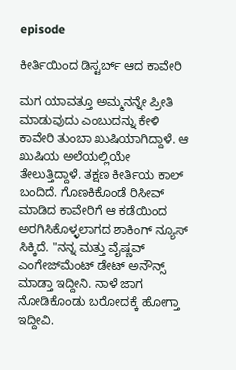episode

ಕೀರ್ತಿಯಿಂದ ಡಿಸ್ಟರ್ಬ್ ಆದ ಕಾವೇರಿ

ಮಗ ಯಾವತ್ತೂ ಅಮ್ಮನನ್ನೇ ಪ್ರೀತಿ ಮಾಡುವುದು ಎಂಬುದನ್ನು ಕೇಳಿ ಕಾವೇರಿ ತುಂಬಾ ಖುಷಿಯಾಗಿದ್ದಾಳೆ‌. ಆ ಖುಷಿಯ ಅಲೆಯಲ್ಲಿಯೇ ತೇಲುತ್ತಿದ್ದಾಳೆ. ತಕ್ಷಣ ಕೀರ್ತಿಯ ಕಾಲ್ ಬಂದಿದೆ. ಗೊಣಕಿಕೊಂಡೆ ರಿಸೀವ್ ಮಾಡಿದ ಕಾವೇರಿಗೆ ಆ ಕಡೆಯಿಂದ ಅರಗಿಸಿಕೊಳ್ಳಲಾಗದ ಶಾಕಿಂಗ್ ನ್ಯೂಸ್ ಸಿಕ್ಕಿದೆ. "ನನ್ನ ಮತ್ತು ವೈಷ್ಣವ್ ಎಂಗೇಜ್‌ಮೆಂಟ್ ಡೇಟ್ ಅನೌನ್ಸ್ ಮಾಡ್ತಾ ಇದ್ದೀನಿ. ನಾಳೆ ಜಾಗ ನೋಡಿಕೊಂಡು ಬರೋದಕ್ಕೆ ಹೋಗ್ತಾ ಇದ್ದೀವಿ.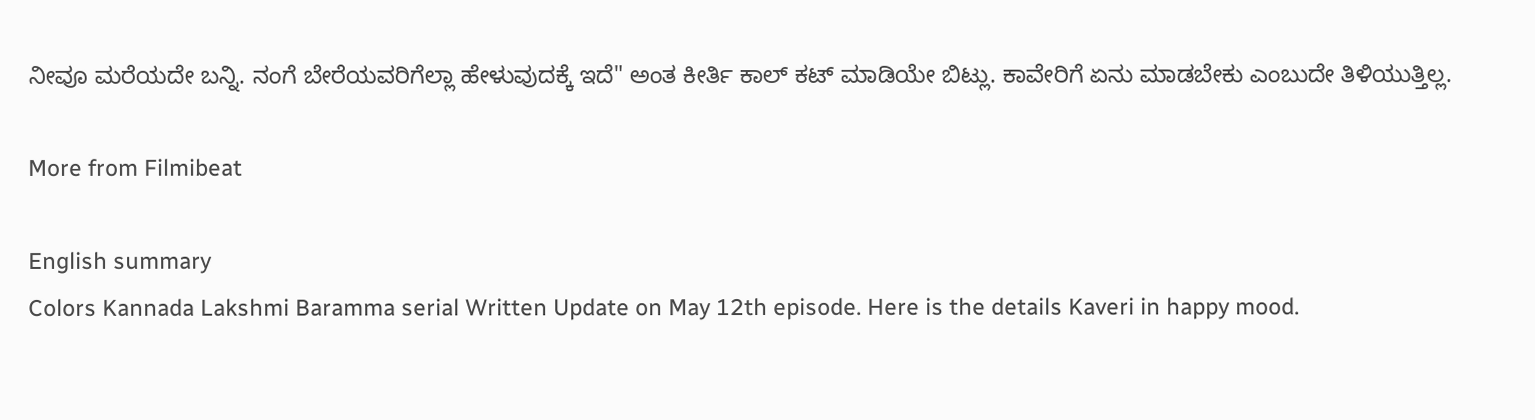ನೀವೂ ಮರೆಯದೇ ಬನ್ನಿ. ನಂಗೆ ಬೇರೆಯವರಿಗೆಲ್ಲಾ ಹೇಳುವುದಕ್ಕೆ ಇದೆ" ಅಂತ ಕೀರ್ತಿ ಕಾಲ್ ಕಟ್ ಮಾಡಿಯೇ ಬಿಟ್ಲು. ಕಾವೇರಿಗೆ ಏನು ಮಾಡಬೇಕು ಎಂಬುದೇ ತಿಳಿಯುತ್ತಿಲ್ಲ.

More from Filmibeat

English summary
Colors Kannada Lakshmi Baramma serial Written Update on May 12th episode. Here is the details Kaveri in happy mood.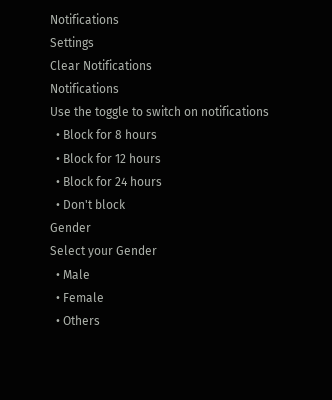Notifications
Settings
Clear Notifications
Notifications
Use the toggle to switch on notifications
  • Block for 8 hours
  • Block for 12 hours
  • Block for 24 hours
  • Don't block
Gender
Select your Gender
  • Male
  • Female
  • Others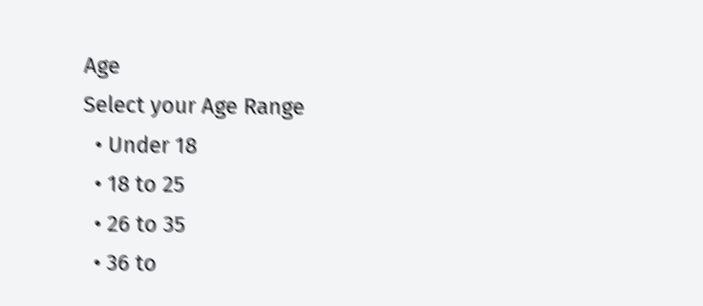Age
Select your Age Range
  • Under 18
  • 18 to 25
  • 26 to 35
  • 36 to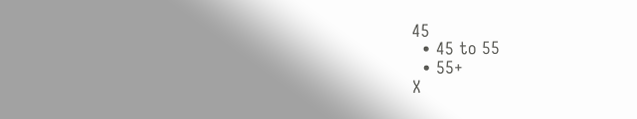45
  • 45 to 55
  • 55+
X